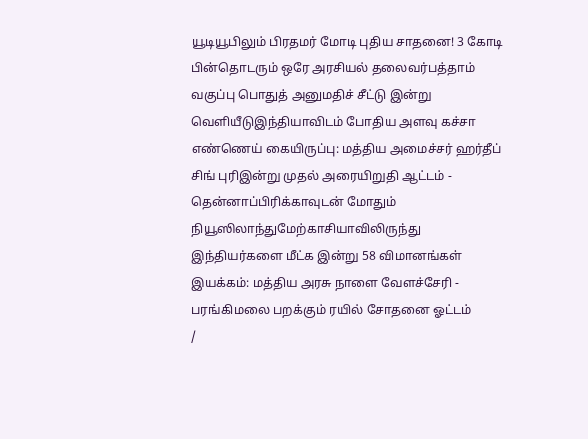யூடியூபிலும் பிரதமர் மோடி புதிய சாதனை! 3 கோடி பின்தொடரும் ஒரே அரசியல் தலைவர்பத்தாம் வகுப்பு பொதுத் அனுமதிச் சீட்டு இன்று வெளியீடுஇந்தியாவிடம் போதிய அளவு கச்சா எண்ணெய் கையிருப்பு: மத்திய அமைச்சர் ஹர்தீப் சிங் புரிஇன்று முதல் அரையிறுதி ஆட்டம் - தென்னாப்பிரிக்காவுடன் மோதும் நியூஸிலாந்துமேற்காசியாவிலிருந்து இந்தியர்களை மீட்க இன்று 58 விமானங்கள் இயக்கம்: மத்திய அரசு நாளை வேளச்சேரி - பரங்கிமலை பறக்கும் ரயில் சோதனை ஓட்டம்
/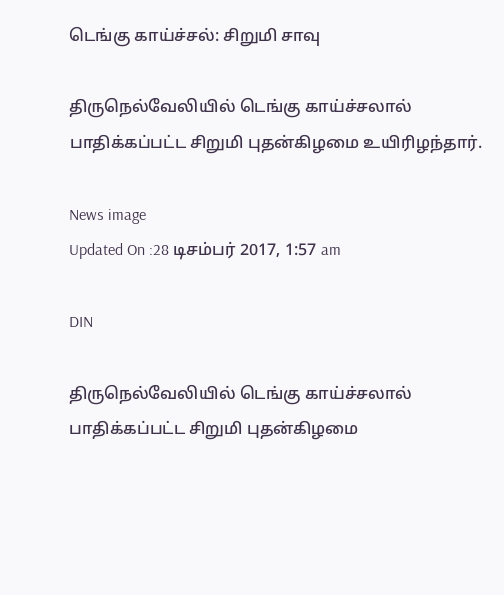டெங்கு காய்ச்சல்: சிறுமி சாவு

திருநெல்வேலியில் டெங்கு காய்ச்சலால் பாதிக்கப்பட்ட சிறுமி புதன்கிழமை உயிரிழந்தார்.

News image
Updated On :28 டிசம்பர் 2017, 1:57 am

DIN

திருநெல்வேலியில் டெங்கு காய்ச்சலால் பாதிக்கப்பட்ட சிறுமி புதன்கிழமை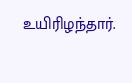உயிரிழந்தார்.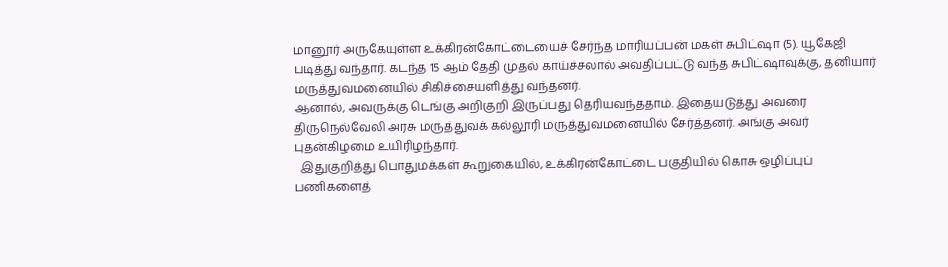மானூர் அருகேயுள்ள உக்கிரன்கோட்டையைச் சேர்ந்த மாரியப்பன் மகள் சுபிட்ஷா (5). யூகேஜி படித்து வந்தார். கடந்த 15 ஆம் தேதி முதல் காய்ச்சலால் அவதிப்பட்டு வந்த சுபிட்ஷாவுக்கு, தனியார் மருத்துவமனையில் சிகிச்சையளித்து வந்தனர்.
ஆனால், அவருக்கு டெங்கு அறிகுறி இருப்பது தெரியவந்ததாம். இதையடுத்து அவரை திருநெல்வேலி அரசு மருத்துவக் கல்லூரி மருத்துவமனையில் சேர்த்தனர். அங்கு அவர் புதன்கிழமை உயிரிழந்தார்.
  இதுகுறித்து பொதுமக்கள் கூறுகையில், உக்கிரன்கோட்டை பகுதியில் கொசு ஒழிப்புப் பணிகளைத்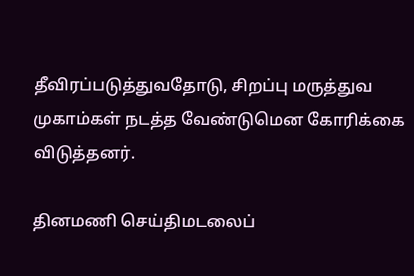தீவிரப்படுத்துவதோடு, சிறப்பு மருத்துவ முகாம்கள் நடத்த வேண்டுமென கோரிக்கை விடுத்தனர்.

தினமணி செய்திமடலைப்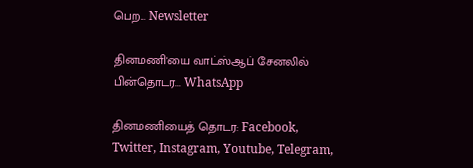பெற... Newsletter

தினமணி'யை வாட்ஸ்ஆப் சேனலில் பின்தொடர... WhatsApp

தினமணியைத் தொடர: Facebook, Twitter, Instagram, Youtube, Telegram,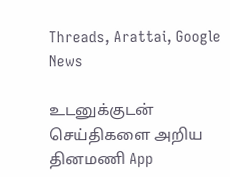Threads, Arattai, Google News

உடனுக்குடன் செய்திகளை அறிய தினமணி App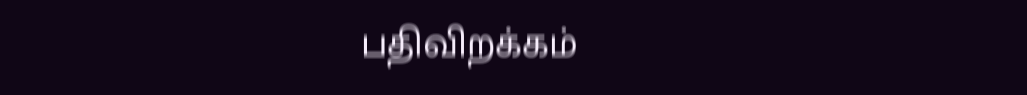பதிவிறக்கம்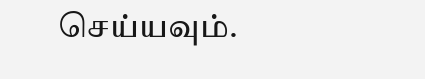செய்யவும்.